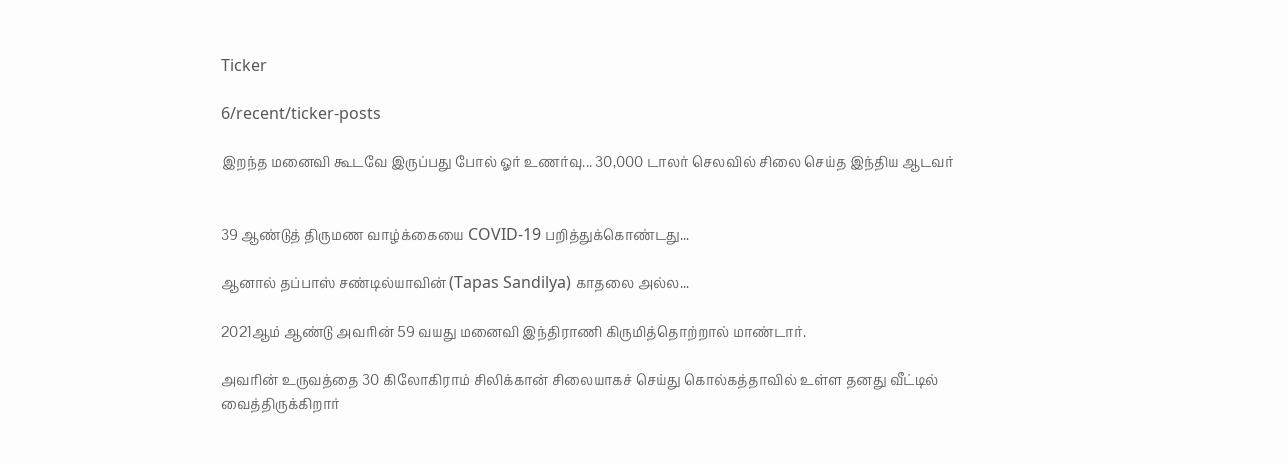Ticker

6/recent/ticker-posts

இறந்த மனைவி கூடவே இருப்பது போல் ஓர் உணர்வு... 30,000 டாலர் செலவில் சிலை செய்த இந்திய ஆடவர்


39 ஆண்டுத் திருமண வாழ்க்கையை COVID-19 பறித்துக்கொண்டது...

ஆனால் தப்பாஸ் சண்டில்யாவின் (Tapas Sandilya) காதலை அல்ல...

2021ஆம் ஆண்டு அவரின் 59 வயது மனைவி இந்திராணி கிருமித்தொற்றால் மாண்டார்.

அவரின் உருவத்தை 30 கிலோகிராம் சிலிக்கான் சிலையாகச் செய்து கொல்கத்தாவில் உள்ள தனது வீட்டில் வைத்திருக்கிறார்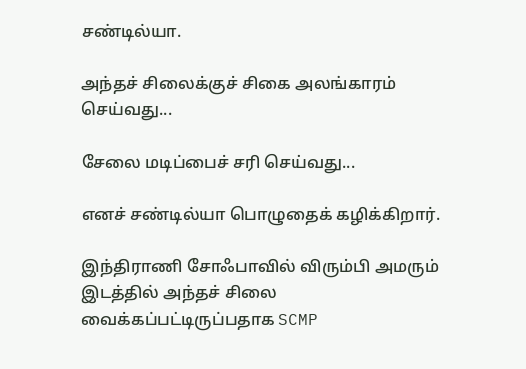சண்டில்யா.

அந்தச் சிலைக்குச் சிகை அலங்காரம் செய்வது...

சேலை மடிப்பைச் சரி செய்வது...

எனச் சண்டில்யா பொழுதைக் கழிக்கிறார்.

இந்திராணி சோஃபாவில் விரும்பி அமரும் இடத்தில் அந்தச் சிலை வைக்கப்பட்டிருப்பதாக SCMP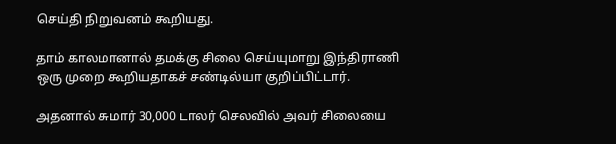செய்தி நிறுவனம் கூறியது.

தாம் காலமானால் தமக்கு சிலை செய்யுமாறு இந்திராணி ஒரு முறை கூறியதாகச் சண்டில்யா குறிப்பிட்டார்.

அதனால் சுமார் 30,000 டாலர் செலவில் அவர் சிலையை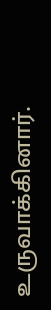உருவாக்கினார்.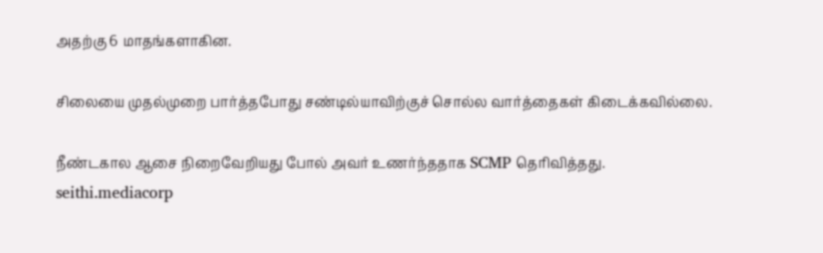அதற்கு 6 மாதங்களாகின.

சிலையை முதல்முறை பார்த்தபோது சண்டில்யாவிற்குச் சொல்ல வார்த்தைகள் கிடைக்கவில்லை.

நீண்டகால ஆசை நிறைவேறியது போல் அவர் உணர்ந்ததாக SCMP தெரிவித்தது.
seithi.mediacorp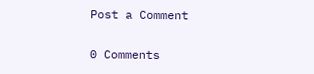Post a Comment

0 Comments